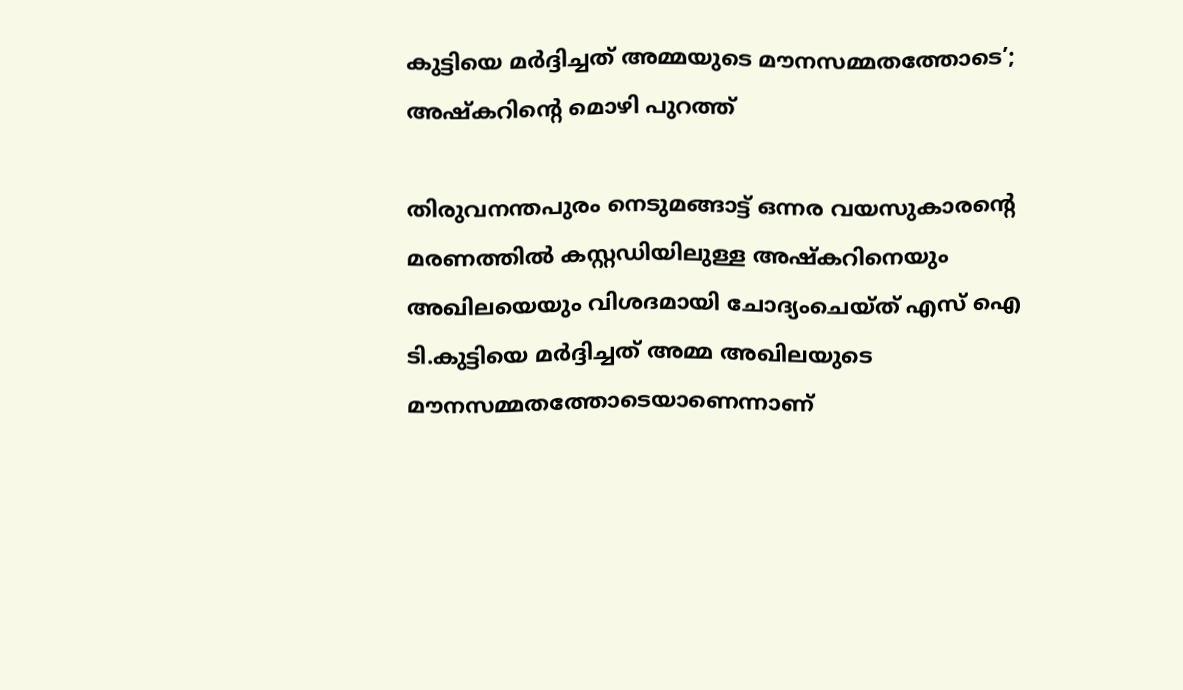കുട്ടിയെ മര്‍ദ്ദിച്ചത് അമ്മയുടെ മൗനസമ്മതത്തോടെ’; അഷ്കറിന്‍റെ മൊഴി പുറത്ത്

തിരുവനന്തപുരം നെടുമങ്ങാട്ട് ഒന്നര വയസുകാരന്‍റെ മരണത്തില്‍ കസ്റ്റഡിയിലുള്ള അഷ്കറിനെയും അഖിലയെയും വിശദമായി ചോദ്യംചെയ്ത് എസ് ഐ ടി.കുട്ടിയെ മർദ്ദിച്ചത് അമ്മ അഖിലയുടെ മൗനസമ്മതത്തോടെയാണെന്നാണ്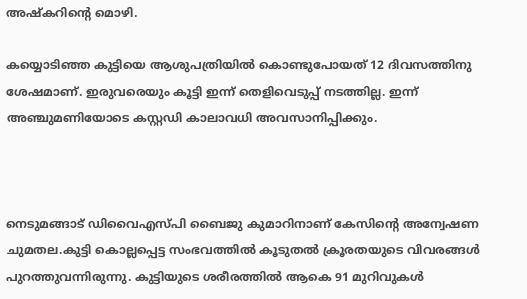അഷ്കറിന്‍റെ മൊഴി.

കയ്യൊടിഞ്ഞ കുട്ടിയെ ആശുപത്രിയില്‍ കൊണ്ടുപോയത് 12 ദിവസത്തിനു ശേഷമാണ്. ഇരുവരെയും കൂട്ടി ഇന്ന് തെളിവെടുപ്പ് നടത്തില്ല. ഇന്ന് അഞ്ചുമണിയോടെ കസ്റ്റഡി കാലാവധി അവസാനിപ്പിക്കും.



നെടുമങ്ങാട് ഡിവൈഎസ്‍പി ബൈജു കുമാറിനാണ് കേസിന്‍റെ അന്വേഷണ ചുമതല.കുട്ടി കൊല്ലപ്പെട്ട സംഭവത്തില്‍ കൂടുതല്‍ ക്രൂരതയുടെ വിവരങ്ങള്‍ പുറത്തുവന്നിരുന്നു. കുട്ടിയുടെ ശരീരത്തില്‍ ആകെ 91 മുറിവുകള്‍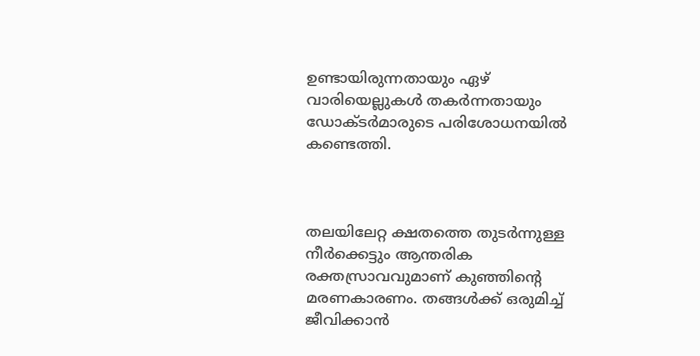ഉണ്ടായിരുന്നതായും ഏഴ് വാരിയെല്ലുകള്‍ തകർന്നതായും ഡോക്ടർമാരുടെ പരിശോധനയില്‍ കണ്ടെത്തി.



തലയിലേറ്റ ക്ഷതത്തെ തുടർന്നുള്ള നീർക്കെട്ടും ആന്തരിക രക്തസ്രാവവുമാണ് കുഞ്ഞിന്‍റെ മരണകാരണം. തങ്ങള്‍ക്ക് ഒരുമിച്ച്‌ ജീവിക്കാൻ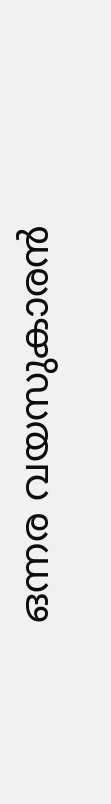ഒന്നര വയസുകാരൻ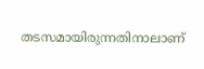തടസമായിരുന്നതിനാലാണ്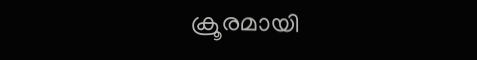ക്രൂരമായി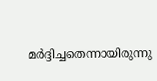മർദ്ദിച്ചതെന്നായിരുന്നു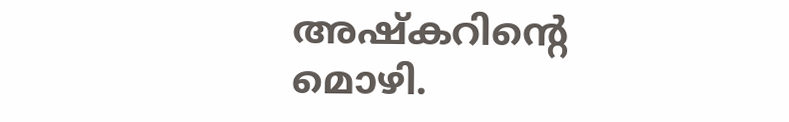അഷ്കറിന്‍റെ മൊഴി.